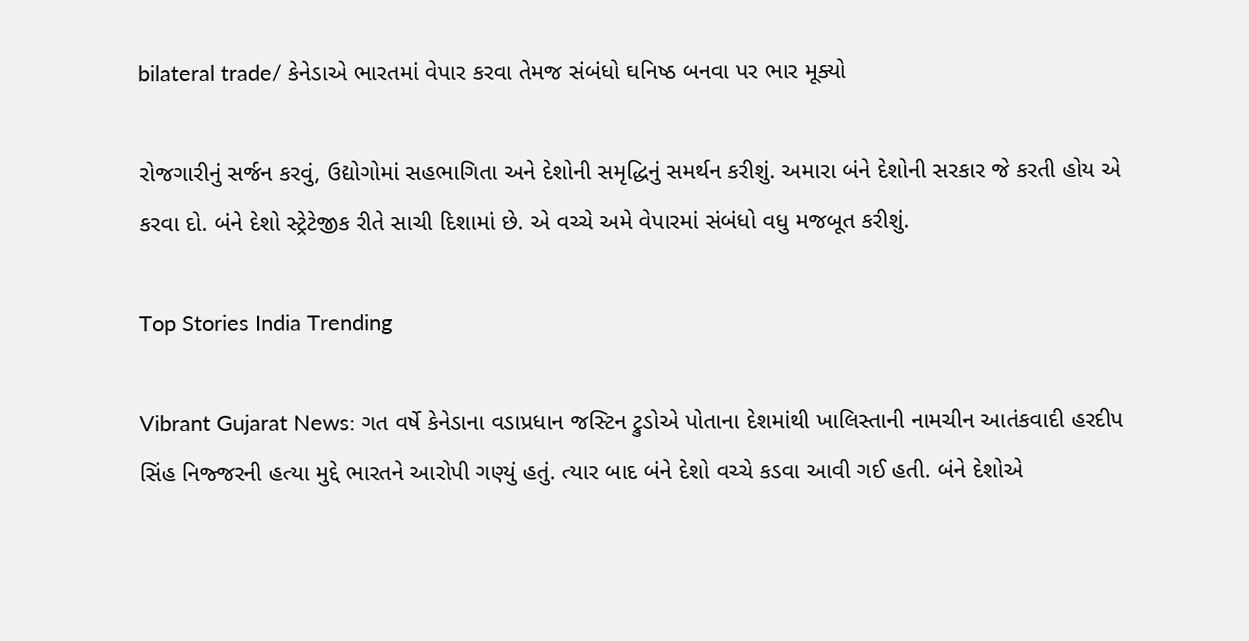bilateral trade/ કેનેડાએ ભારતમાં વેપાર કરવા તેમજ સંબંધો ઘનિષ્ઠ બનવા પર ભાર મૂક્યો

રોજગારીનું સર્જન કરવું, ઉદ્યોગોમાં સહભાગિતા અને દેશોની સમૃદ્ધિનું સમર્થન કરીશું. અમારા બંને દેશોની સરકાર જે કરતી હોય એ કરવા દો. બંને દેશો સ્ટ્રેટેજીક રીતે સાચી દિશામાં છે. એ વચ્ચે અમે વેપારમાં સંબંધો વધુ મજબૂત કરીશું.

Top Stories India Trending

Vibrant Gujarat News: ગત વર્ષે કેનેડાના વડાપ્રધાન જસ્ટિન ટ્રુડોએ પોતાના દેશમાંથી ખાલિસ્તાની નામચીન આતંકવાદી હરદીપ સિંહ નિજ્જરની હત્યા મુદ્દે ભારતને આરોપી ગણ્યું હતું. ત્યાર બાદ બંને દેશો વચ્ચે કડવા આવી ગઈ હતી. બંને દેશોએ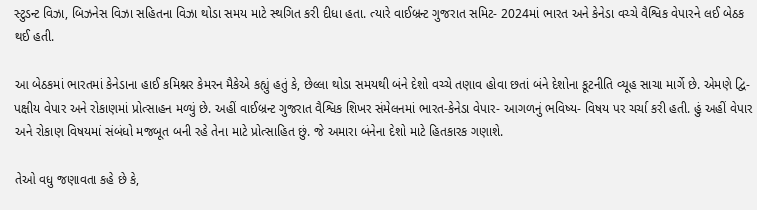સ્ટુડન્ટ વિઝા, બિઝનેસ વિઝા સહિતના વિઝા થોડા સમય માટે સ્થગિત કરી દીધા હતા. ત્યારે વાઈબ્રન્ટ ગુજરાત સમિટ- 2024માં ભારત અને કેનેડા વચ્ચે વૈશ્વિક વેપારને લઈ બેઠક થઈ હતી.

આ બેઠકમાં ભારતમાં કેનેડાના હાઈ કમિશ્નર કેમરન મૈકેએ કહ્યું હતું કે, છેલ્લા થોડા સમયથી બંને દેશો વચ્ચે તણાવ હોવા છતાં બંને દેશોના કૂટનીતિ વ્યૂહ સાચા માર્ગે છે. એમણે દ્વિ-પક્ષીય વેપાર અને રોકાણમાં પ્રોત્સાહન મળ્યું છે. અહીં વાઈબ્રન્ટ ગુજરાત વૈશ્વિક શિખર સંમેલનમાં ભારત-કેનેડા વેપાર- આગળનું ભવિષ્ય- વિષય પર ચર્ચા કરી હતી. હું અહીં વેપાર અને રોકાણ વિષયમાં સંબંધો મજબૂત બની રહે તેના માટે પ્રોત્સાહિત છું. જે અમારા બંનેના દેશો માટે હિતકારક ગણાશે.

તેઓ વધુ જણાવતા કહે છે કે,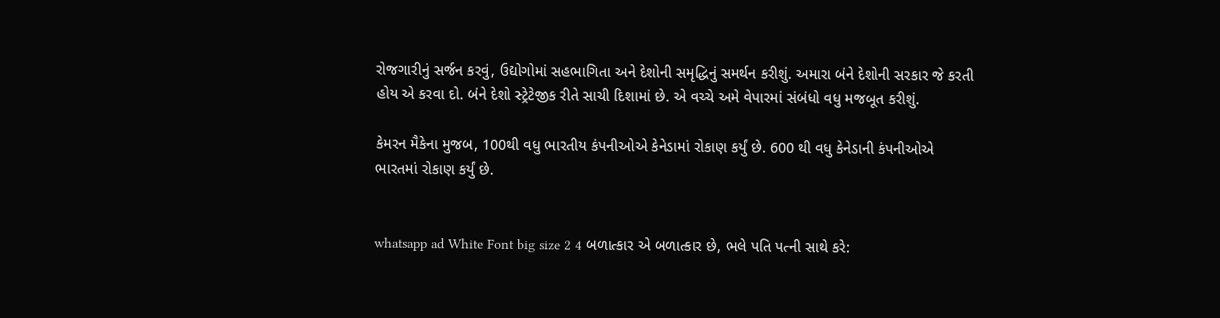રોજગારીનું સર્જન કરવું, ઉદ્યોગોમાં સહભાગિતા અને દેશોની સમૃદ્ધિનું સમર્થન કરીશું. અમારા બંને દેશોની સરકાર જે કરતી હોય એ કરવા દો. બંને દેશો સ્ટ્રેટેજીક રીતે સાચી દિશામાં છે. એ વચ્ચે અમે વેપારમાં સંબંધો વધુ મજબૂત કરીશું.

કેમરન મૈકેના મુજબ, 100થી વધુ ભારતીય કંપનીઓએ કેનેડામાં રોકાણ કર્યું છે. 600 થી વધુ કેનેડાની કંપનીઓએ ભારતમાં રોકાણ કર્યું છે.


whatsapp ad White Font big size 2 4 બળાત્કાર એ બળાત્કાર છે, ભલે પતિ પત્ની સાથે કરે: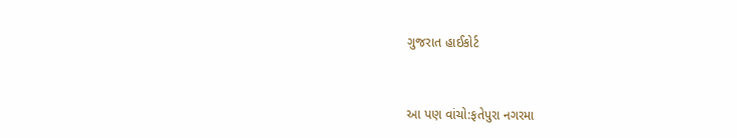ગુજરાત હાઈકોર્ટ


આ પણ વાંચો:ફતેપુરા નગરમા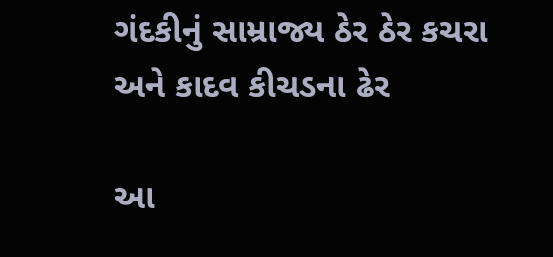ગંદકીનું સામ્રાજ્ય ઠેર ઠેર કચરા અને કાદવ કીચડના ઢેર

આ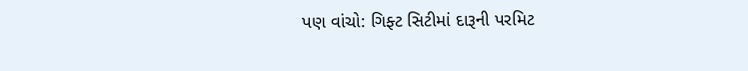પણ વાંચો: ગિફ્ટ સિટીમાં દારૂની પરમિટ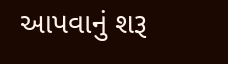આપવાનું શરૂ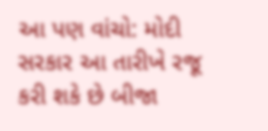આ પણ વાંચો: મોદી સરકાર આ તારીખે રજૂ કરી શકે છે બીજા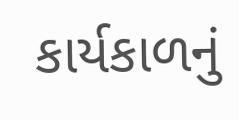કાર્યકાળનું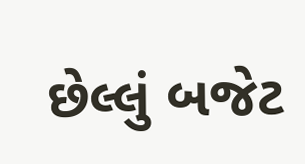છેલ્લું બજેટ